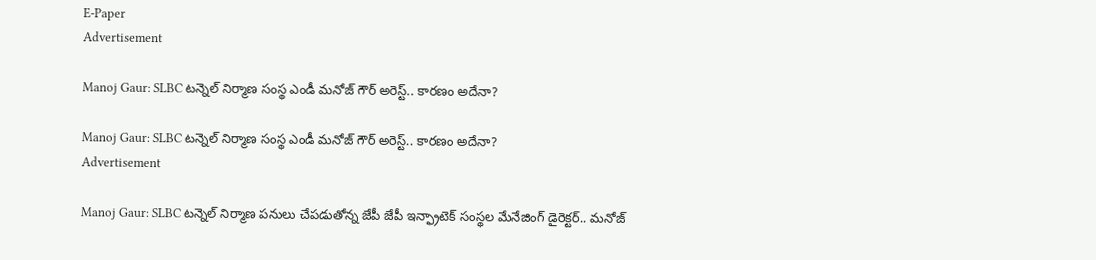E-Paper
Advertisement

Manoj Gaur: SLBC టన్నెల్ నిర్మాణ సంస్థ ఎండీ మనోజ్ గౌర్ అరెస్ట్.. కారణం అదేనా?

Manoj Gaur: SLBC టన్నెల్ నిర్మాణ సంస్థ ఎండీ మనోజ్ గౌర్ అరెస్ట్.. కారణం అదేనా?
Advertisement

Manoj Gaur: SLBC టన్నెల్ నిర్మాణ పనులు చేపడుతోన్న జేపీ జేపీ ఇన్ఫ్రాటెక్ సంస్థల మేనేజింగ్ డైరెక్టర్.. మనోజ్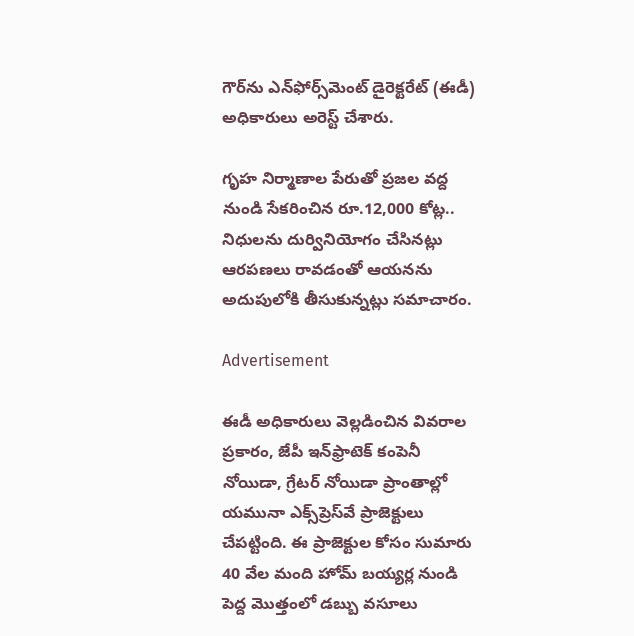గౌర్‌ను ఎన్‌ఫోర్స్‌మెంట్ డైరెక్టరేట్ (ఈడీ) అధికారులు అరెస్ట్ చేశారు.

గృహ నిర్మాణాల పేరుతో ప్రజల వద్ద నుండి సేకరించిన రూ.12,000 కోట్ల.. నిధులను దుర్వినియోగం చేసినట్లు ఆరపణలు రావడంతో ఆయనను అదుపులోకి తీసుకున్నట్లు సమాచారం.

Advertisement

ఈడీ అధికారులు వెల్లడించిన వివరాల ప్రకారం, జేపీ ఇన్‌ఫ్రాటెక్ కంపెనీ నోయిడా, గ్రేటర్ నోయిడా ప్రాంతాల్లో యమునా ఎక్స్‌ప్రెస్‌వే ప్రాజెక్టులు చేపట్టింది. ఈ ప్రాజెక్టుల కోసం సుమారు 40 వేల మంది హోమ్ బయ్యర్ల నుండి పెద్ద మొత్తంలో డబ్బు వసూలు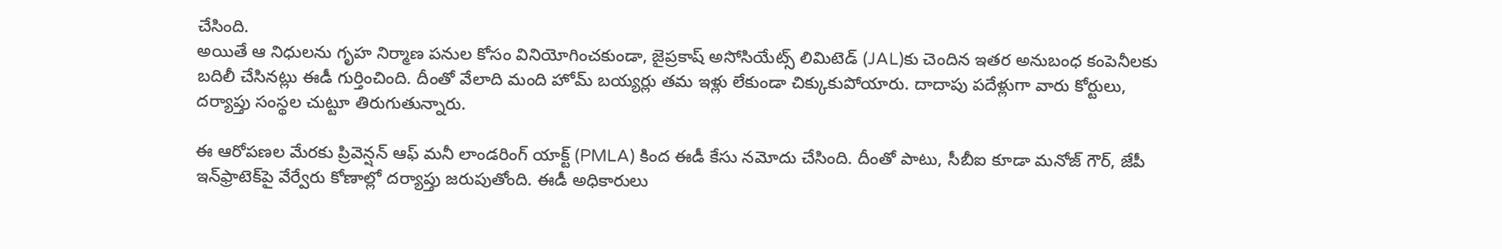చేసింది.
అయితే ఆ నిధులను గృహ నిర్మాణ పనుల కోసం వినియోగించకుండా, జైప్రకాష్ అసోసియేట్స్ లిమిటెడ్ (JAL)కు చెందిన ఇతర అనుబంధ కంపెనీలకు బదిలీ చేసినట్లు ఈడీ గుర్తించింది. దీంతో వేలాది మంది హోమ్ బయ్యర్లు తమ ఇళ్లు లేకుండా చిక్కుకుపోయారు. దాదాపు పదేళ్లుగా వారు కోర్టులు, దర్యాప్తు సంస్థల చుట్టూ తిరుగుతున్నారు.

ఈ ఆరోపణల మేరకు ప్రివెన్షన్ ఆఫ్ మనీ లాండరింగ్ యాక్ట్ (PMLA) కింద ఈడీ కేసు నమోదు చేసింది. దీంతో పాటు, సీబీఐ కూడా మనోజ్ గౌర్, జేపీ ఇన్‌ఫ్రాటెక్‌పై వేర్వేరు కోణాల్లో దర్యాప్తు జరుపుతోంది. ఈడీ అధికారులు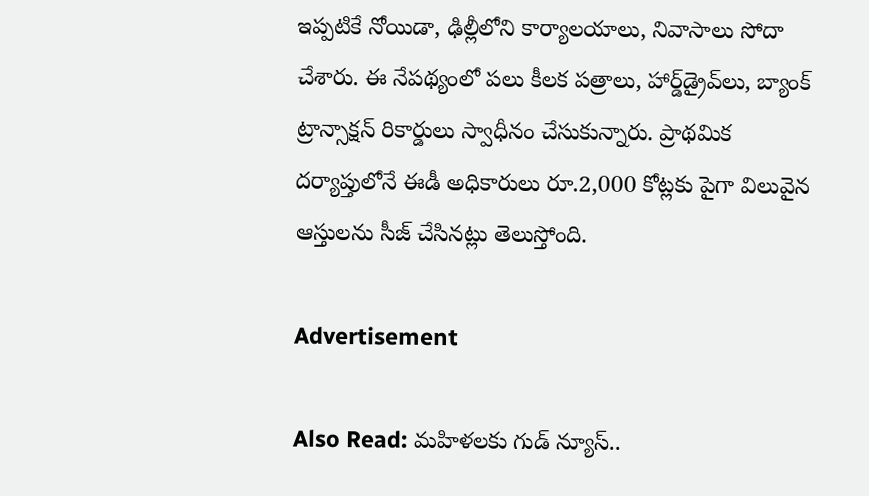ఇప్పటికే నోయిడా, ఢిల్లీలోని కార్యాలయాలు, నివాసాలు సోదా చేశారు. ఈ నేపథ్యంలో పలు కీలక పత్రాలు, హార్డ్‌డ్రైవ్‌లు, బ్యాంక్ ట్రాన్సాక్షన్ రికార్డులు స్వాధీనం చేసుకున్నారు. ప్రాథమిక దర్యాప్తులోనే ఈడీ అధికారులు రూ.2,000 కోట్లకు పైగా విలువైన ఆస్తులను సీజ్ చేసినట్లు తెలుస్తోంది.

Advertisement

Also Read: మహిళలకు గుడ్ న్యూస్..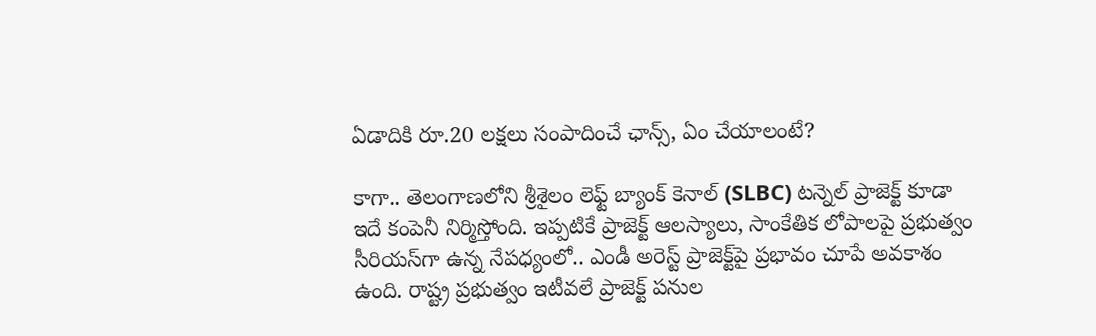ఏడాదికి రూ.20 లక్షలు సంపాదించే ఛాన్స్, ఏం చేయాలంటే?

కాగా.. తెలంగాణలోని శ్రీశైలం లెఫ్ట్ బ్యాంక్ కెనాల్ (SLBC) టన్నెల్ ప్రాజెక్ట్ కూడా ఇదే కంపెనీ నిర్మిస్తోంది. ఇప్పటికే ప్రాజెక్ట్ ఆలస్యాలు, సాంకేతిక లోపాలపై ప్రభుత్వం సీరియస్‌గా ఉన్న నేపధ్యంలో.. ఎండీ అరెస్ట్ ప్రాజెక్ట్‌పై ప్రభావం చూపే అవకాశం ఉంది. రాష్ట్ర ప్రభుత్వం ఇటీవలే ప్రాజెక్ట్ పనుల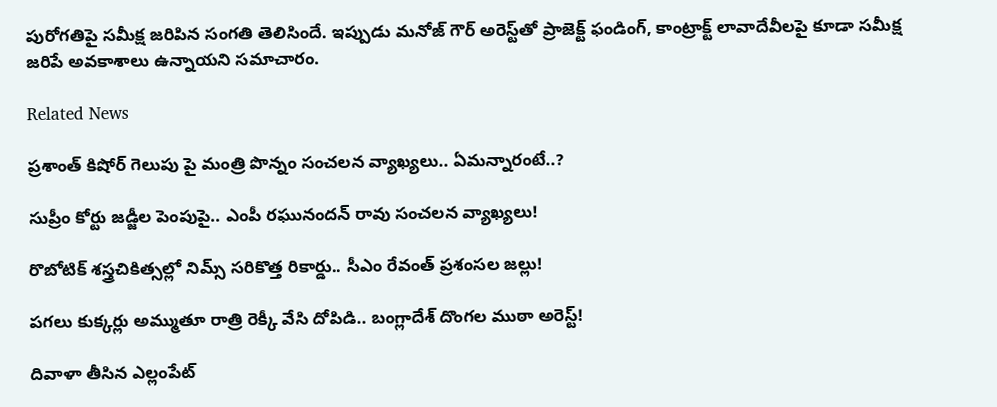పురోగతిపై సమీక్ష జరిపిన సంగతి తెలిసిందే. ఇప్పుడు మనోజ్ గౌర్ అరెస్ట్‌తో ప్రాజెక్ట్ ఫండింగ్, కాంట్రాక్ట్ లావాదేవీలపై కూడా సమీక్ష జరిపే అవకాశాలు ఉన్నాయని సమాచారం.

Related News

ప్రశాంత్ కిషోర్ గెలుపు పై మంత్రి పొన్నం సంచలన వ్యాఖ్యలు.. ఏమన్నారంటే..?

సుప్రీం కోర్టు జడ్జీల పెంపుపై.. ఎంపీ రఘునందన్ రావు సంచలన వ్యాఖ్యలు!

రొబోటిక్ శస్త్రచికిత్సల్లో నిమ్స్ సరికొత్త రికార్డు.. సీఎం రేవంత్ ప్రశంసల జల్లు!

పగలు కుక్కర్లు అమ్ముతూ రాత్రి రెక్కీ వేసి దోపిడి.. బంగ్లాదేశ్ దొంగల ముఠా అరెస్ట్!

దివాళా తీసిన ఎల్లంపేట్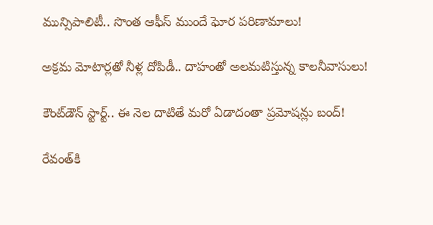మున్సిపాలిటీ.. సొంత ఆఫీస్ ముందే ఘోర పరిణామాలు!

అక్రమ మోటార్లతో నీళ్ల దోపిడీ.. దాహంతో అలమటిస్తున్న కాలనీవాసులు!

కౌంట్‌డౌన్ స్టార్ట్.. ఈ నెల దాటితే మరో ఏడాదంతా ప్రమోషన్లు బంద్!

రేవంత్‌కి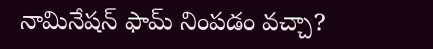నామినేషన్ ఫామ్ నింపడం వచ్చా?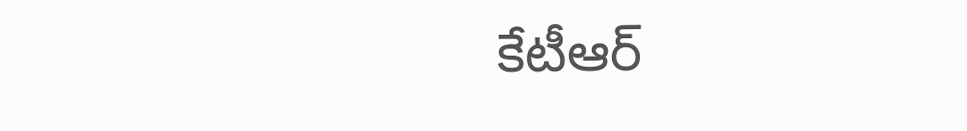కేటీఆర్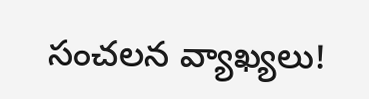సంచలన వ్యాఖ్యలు!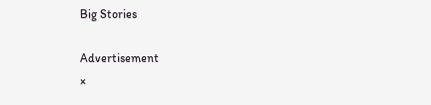Big Stories

Advertisement
×